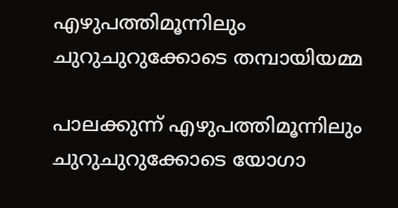എഴുപത്തിമൂന്നിലും ചുറുചുറുക്കോടെ തമ്പായിയമ്മ

പാലക്കുന്ന് എഴുപത്തിമൂന്നിലും ചുറുചുറുക്കോടെ യോഗാ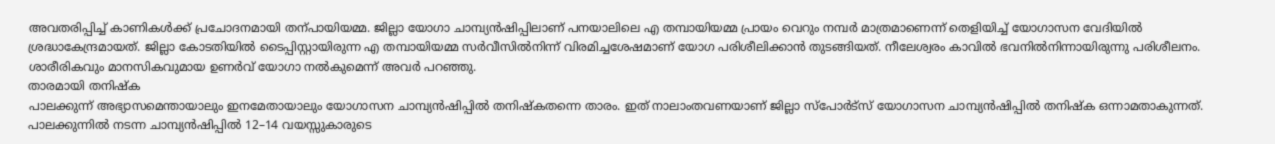അവതരിപ്പിച്ച് കാണികൾക്ക് പ്രചോദനമായി തന്പായിയമ്മ. ജില്ലാ യോഗാ ചാമ്പ്യൻഷിപ്പിലാണ് പനയാലിലെ എ തമ്പായിയമ്മ പ്രായം വെറും നമ്പർ മാത്രമാണെന്ന് തെളിയിച്ച് യോഗാസന വേദിയിൽ ശ്രദ്ധാകേന്ദ്രമായത്. ജില്ലാ കോടതിയിൽ ടൈപ്പിസ്റ്റായിരുന്ന എ തമ്പായിയമ്മ സർവീസിൽനിന്ന് വിരമിച്ചശേഷമാണ് യോഗ പരിശീലിക്കാൻ തുടങ്ങിയത്. നീലേശ്വരം കാവിൽ ഭവനിൽനിന്നായിരുന്നു പരിശീലനം. ശാരീരികവും മാനസികവുമായ ഉണർവ് യോഗാ നൽകുമെന്ന് അവർ പറഞ്ഞു.
താരമായി തനിഷ്ക
പാലക്കുന്ന് അഭ്യാസമെന്തായാലും ഇനമേതായാലും യോഗാസന ചാമ്പ്യൻഷിപ്പിൽ തനിഷ്കതന്നെ താരം. ഇത് നാലാംതവണയാണ് ജില്ലാ സ്പോർട്സ് യോഗാസന ചാമ്പ്യൻഷിപ്പിൽ തനിഷ്ക ഒന്നാമതാകുന്നത്. പാലക്കുന്നിൽ നടന്ന ചാമ്പ്യൻഷിപ്പിൽ 12–14 വയസ്സുകാരുടെ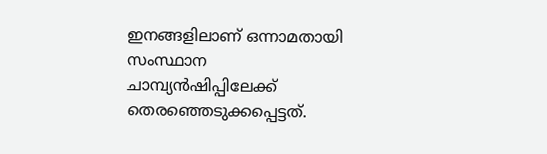ഇനങ്ങളിലാണ് ഒന്നാമതായി സംസ്ഥാന ചാമ്പ്യൻഷിപ്പിലേക്ക് തെരഞ്ഞെടുക്കപ്പെട്ടത്.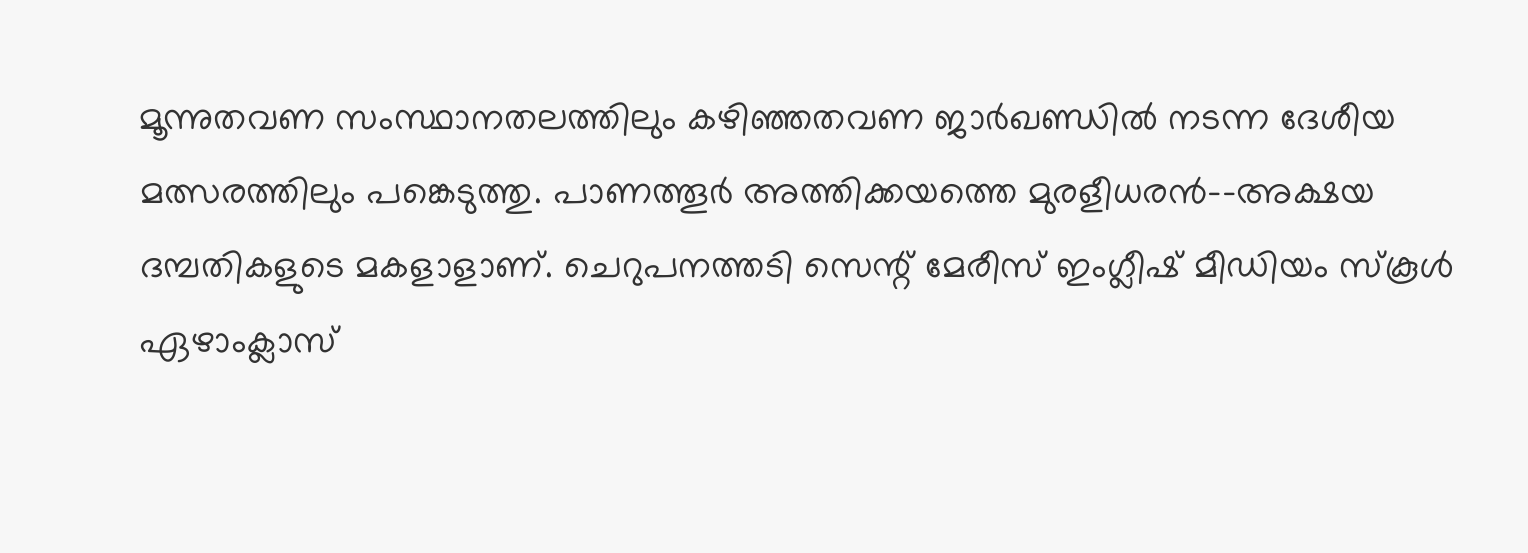മൂന്നുതവണ സംസ്ഥാനതലത്തിലും കഴിഞ്ഞതവണ ജാർഖണ്ഡിൽ നടന്ന ദേശീയ മത്സരത്തിലും പങ്കെടുത്തു. പാണത്തൂർ അത്തിക്കയത്തെ മുരളീധരൻ–-അക്ഷയ ദമ്പതികളുടെ മകളാളാണ്. ചെറുപനത്തടി സെന്റ് മേരീസ് ഇംഗ്ലീഷ് മീഡിയം സ്കൂൾ ഏഴാംക്ലാസ്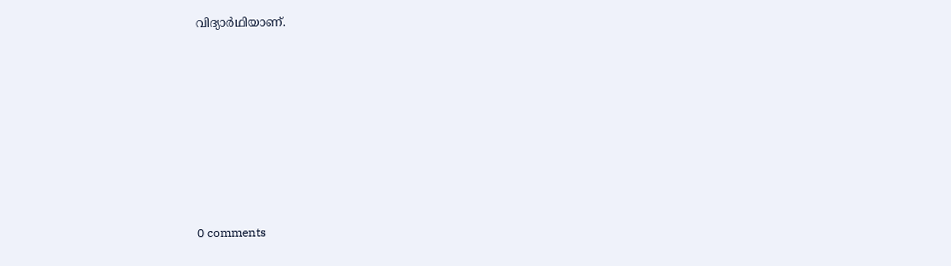വിദ്യാർഥിയാണ്.









0 comments